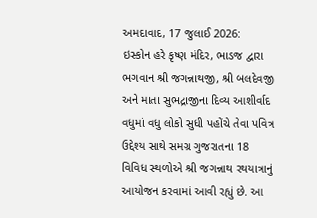અમદાવાદ, 17 જુલાઈ 2026:
ઇસ્કોન હરે કૃષ્ણ મંદિર, ભાડજ દ્વારા ભગવાન શ્રી જગન્નાથજી, શ્રી બલદેવજી અને માતા સુભદ્રાજીના દિવ્ય આશીર્વાદ વધુમાં વધુ લોકો સુધી પહોંચે તેવા પવિત્ર ઉદ્દેશ્ય સાથે સમગ્ર ગુજરાતના 18 વિવિધ સ્થળોએ શ્રી જગન્નાથ રથયાત્રાનું આયોજન કરવામાં આવી રહ્યું છે. આ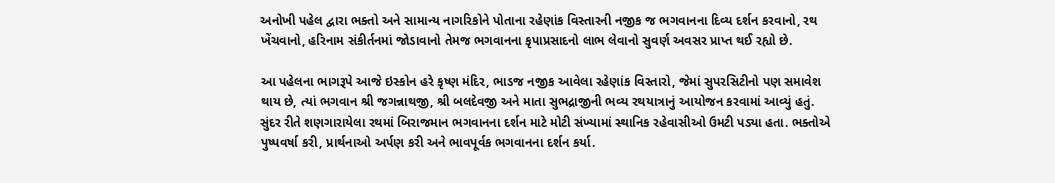અનોખી પહેલ દ્વારા ભક્તો અને સામાન્ય નાગરિકોને પોતાના રહેણાંક વિસ્તારની નજીક જ ભગવાનના દિવ્ય દર્શન કરવાનો, રથ ખેંચવાનો, હરિનામ સંકીર્તનમાં જોડાવાનો તેમજ ભગવાનના કૃપાપ્રસાદનો લાભ લેવાનો સુવર્ણ અવસર પ્રાપ્ત થઈ રહ્યો છે.

આ પહેલના ભાગરૂપે આજે ઇસ્કોન હરે કૃષ્ણ મંદિર, ભાડજ નજીક આવેલા રહેણાંક વિસ્તારો, જેમાં સુપરસિટીનો પણ સમાવેશ થાય છે, ત્યાં ભગવાન શ્રી જગન્નાથજી, શ્રી બલદેવજી અને માતા સુભદ્રાજીની ભવ્ય રથયાત્રાનું આયોજન કરવામાં આવ્યું હતું. સુંદર રીતે શણગારાયેલા રથમાં બિરાજમાન ભગવાનના દર્શન માટે મોટી સંખ્યામાં સ્થાનિક રહેવાસીઓ ઉમટી પડ્યા હતા. ભક્તોએ પુષ્પવર્ષા કરી, પ્રાર્થનાઓ અર્પણ કરી અને ભાવપૂર્વક ભગવાનના દર્શન કર્યા.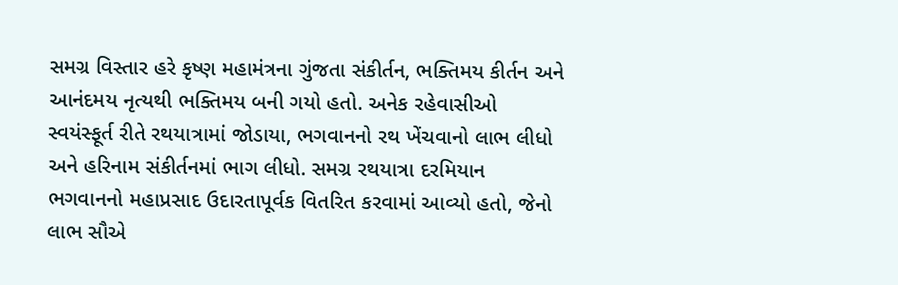સમગ્ર વિસ્તાર હરે કૃષ્ણ મહામંત્રના ગુંજતા સંકીર્તન, ભક્તિમય કીર્તન અને આનંદમય નૃત્યથી ભક્તિમય બની ગયો હતો. અનેક રહેવાસીઓ સ્વયંસ્ફૂર્ત રીતે રથયાત્રામાં જોડાયા, ભગવાનનો રથ ખેંચવાનો લાભ લીધો અને હરિનામ સંકીર્તનમાં ભાગ લીધો. સમગ્ર રથયાત્રા દરમિયાન ભગવાનનો મહાપ્રસાદ ઉદારતાપૂર્વક વિતરિત કરવામાં આવ્યો હતો, જેનો લાભ સૌએ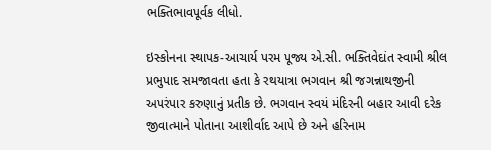ભક્તિભાવપૂર્વક લીધો.

ઇસ્કોનના સ્થાપક-આચાર્ય પરમ પૂજ્ય એ.સી. ભક્તિવેદાંત સ્વામી શ્રીલ પ્રભુપાદ સમજાવતા હતા કે રથયાત્રા ભગવાન શ્રી જગન્નાથજીની અપરંપાર કરુણાનું પ્રતીક છે. ભગવાન સ્વયં મંદિરની બહાર આવી દરેક જીવાત્માને પોતાના આશીર્વાદ આપે છે અને હરિનામ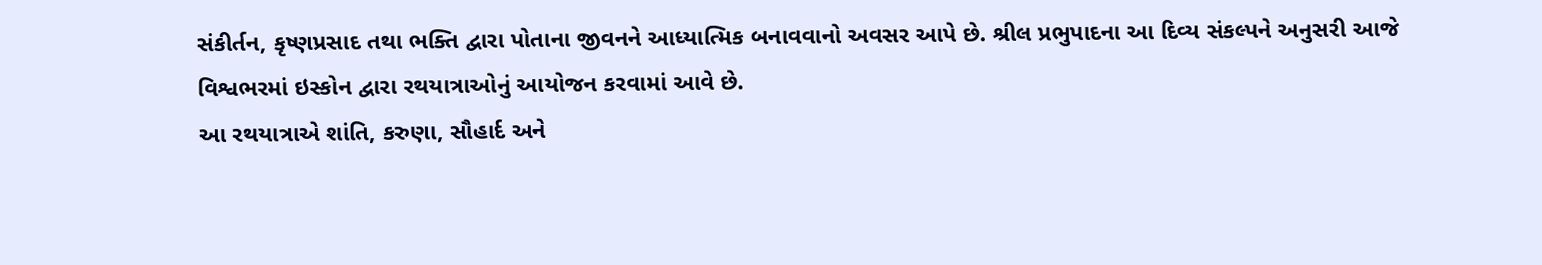સંકીર્તન, કૃષ્ણપ્રસાદ તથા ભક્તિ દ્વારા પોતાના જીવનને આધ્યાત્મિક બનાવવાનો અવસર આપે છે. શ્રીલ પ્રભુપાદના આ દિવ્ય સંકલ્પને અનુસરી આજે વિશ્વભરમાં ઇસ્કોન દ્વારા રથયાત્રાઓનું આયોજન કરવામાં આવે છે.
આ રથયાત્રાએ શાંતિ, કરુણા, સૌહાર્દ અને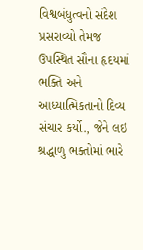વિશ્વબંધુત્વનો સંદેશ પ્રસરાવ્યો તેમજ ઉપસ્થિત સૌના હૃદયમાં ભક્તિ અને આધ્યાત્મિકતાનો દિવ્ય સંચાર કર્યો., જેને લઇ શ્રદ્ધાળુ ભક્તોમાં ભારે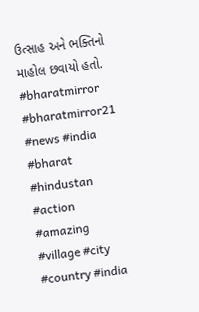ઉત્સાહ અને ભક્તિનો માહોલ છવાયો હતો.
#bharatmirror #bharatmirror21 #news #india #bharat #hindustan #action #amazing #village #city #country #india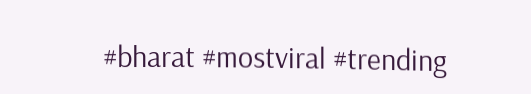#bharat #mostviral #trending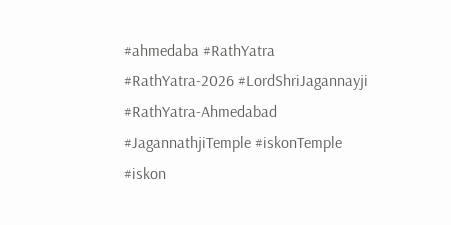#ahmedaba #RathYatra #RathYatra-2026 #LordShriJagannayji #RathYatra-Ahmedabad #JagannathjiTemple #iskonTemple #iskon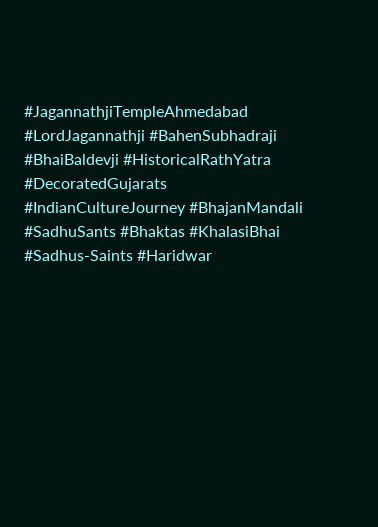#JagannathjiTempleAhmedabad #LordJagannathji #BahenSubhadraji #BhaiBaldevji #HistoricalRathYatra #DecoratedGujarats #IndianCultureJourney #BhajanMandali #SadhuSants #Bhaktas #KhalasiBhai #Sadhus-Saints #Haridwar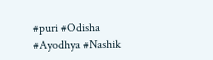#puri #Odisha #Ayodhya #Nashik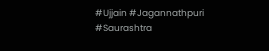#Ujjain #Jagannathpuri #Saurashtra